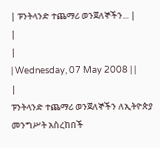| ፑንትላንድ ተጨማሪ ወንጀለኞችን... |
|
|
| Wednesday, 07 May 2008 | |
|
ፑንትላንድ ተጨማሪ ወንጀለኞችን ለኢትዮጵያ መንግሥት አስረከበች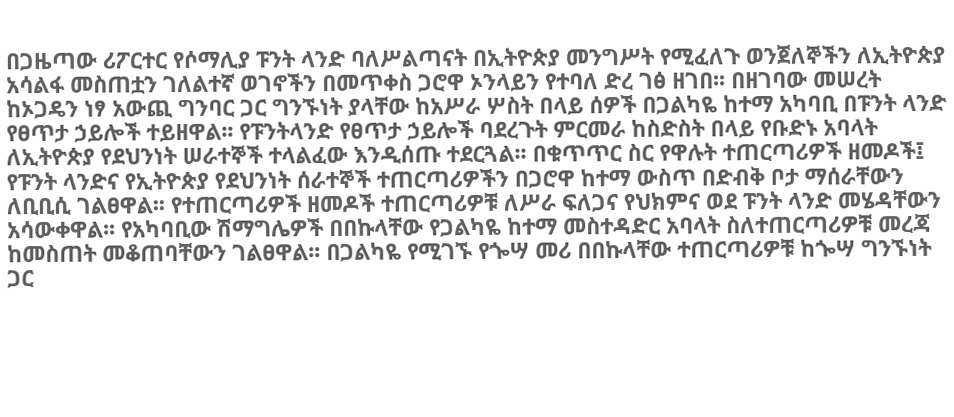በጋዜጣው ሪፖርተር የሶማሊያ ፑንት ላንድ ባለሥልጣናት በኢትዮጵያ መንግሥት የሚፈለጉ ወንጀለኞችን ለኢትዮጵያ አሳልፋ መስጠቷን ገለልተኛ ወገኖችን በመጥቀስ ጋሮዋ ኦንላይን የተባለ ድረ ገፅ ዘገበ፡፡ በዘገባው መሠረት ከኦጋዴን ነፃ አውጪ ግንባር ጋር ግንኙነት ያላቸው ከአሥራ ሦስት በላይ ሰዎች በጋልካዬ ከተማ አካባቢ በፑንት ላንድ የፀጥታ ኃይሎች ተይዘዋል፡፡ የፑንትላንድ የፀጥታ ኃይሎች ባደረጉት ምርመራ ከስድስት በላይ የቡድኑ አባላት ለኢትዮጵያ የደህንነት ሠራተኞች ተላልፈው እንዲሰጡ ተደርጓል፡፡ በቁጥጥር ስር የዋሉት ተጠርጣሪዎች ዘመዶች፤ የፑንት ላንድና የኢትዮጵያ የደህንነት ሰራተኞች ተጠርጣሪዎችን በጋሮዋ ከተማ ውስጥ በድብቅ ቦታ ማሰራቸውን ለቢቢሲ ገልፀዋል፡፡ የተጠርጣሪዎች ዘመዶች ተጠርጣሪዎቹ ለሥራ ፍለጋና የህክምና ወደ ፑንት ላንድ መሄዳቸውን አሳውቀዋል፡፡ የአካባቢው ሽማግሌዎች በበኩላቸው የጋልካዬ ከተማ መስተዳድር አባላት ስለተጠርጣሪዎቹ መረጃ ከመስጠት መቆጠባቸውን ገልፀዋል፡፡ በጋልካዬ የሚገኙ የጐሣ መሪ በበኩላቸው ተጠርጣሪዎቹ ከጐሣ ግንኙነት ጋር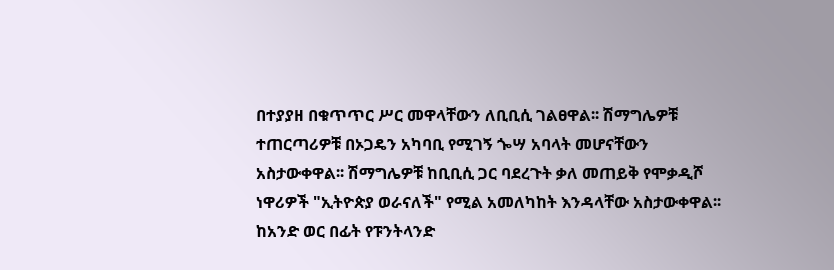በተያያዘ በቁጥጥር ሥር መዋላቸውን ለቢቢሲ ገልፀዋል፡፡ ሽማግሌዎቹ ተጠርጣሪዎቹ በኦጋዴን አካባቢ የሚገኝ ጐሣ አባላት መሆናቸውን አስታውቀዋል፡፡ ሽማግሌዎቹ ከቢቢሲ ጋር ባደረጉት ቃለ መጠይቅ የሞቃዲሾ ነዋሪዎች "ኢትዮጵያ ወራናለች" የሚል አመለካከት እንዳላቸው አስታውቀዋል፡፡ ከአንድ ወር በፊት የፑንትላንድ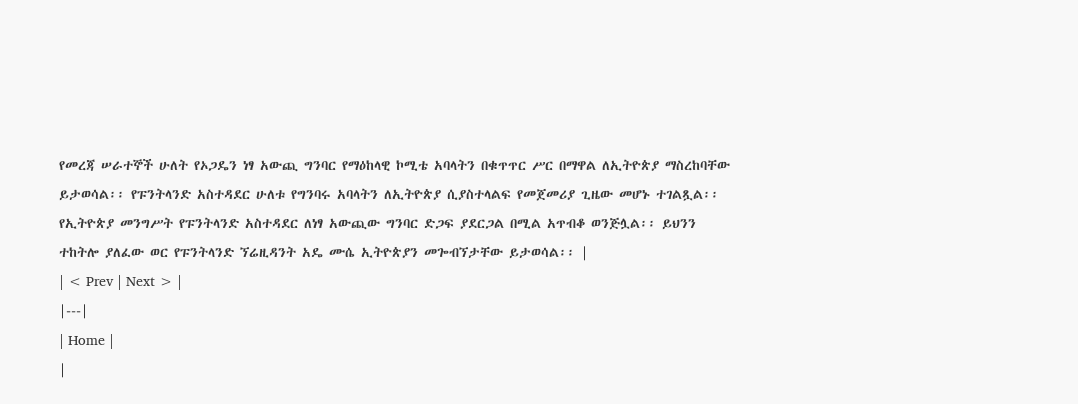የመረጃ ሠራተኞች ሁለት የኦጋዴን ነፃ አውጪ ግንባር የማዕከላዊ ኮሚቴ አባላትን በቁጥጥር ሥር በማዋል ለኢትዮጵያ ማስረከባቸው ይታወሳል፡፡ የፑንትላንድ አስተዳደር ሁለቱ የግንባሩ አባላትን ለኢትዮጵያ ሲያስተላልፍ የመጀመሪያ ጊዜው መሆኑ ተገልጿል፡፡ የኢትዮጵያ መንግሥት የፑንትላንድ አስተዳደር ለነፃ አውጪው ግንባር ድጋፍ ያደርጋል በሚል አጥብቆ ወንጅሏል፡፡ ይህንን ተከትሎ ያለፈው ወር የፑንትላንድ ኘሬዚዳንት አዴ ሙሴ ኢትዮጵያን መጐብኘታቸው ይታወሳል፡፡ |
| < Prev | Next > |
|---|
| Home |
|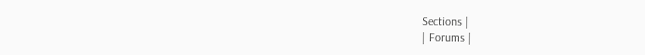Sections |
| Forums |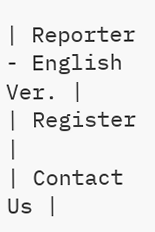| Reporter - English Ver. |
| Register |
| Contact Us |